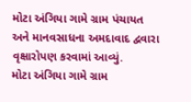મોટા અંગિયા ગામે ગ્રામ પંચાયત અને માનવસાધના અમદાવાદ દ્વવારા વૃક્ષારોપણ કરવામાં આવ્યું.
મોટા અંગિયા ગામે ગ્રામ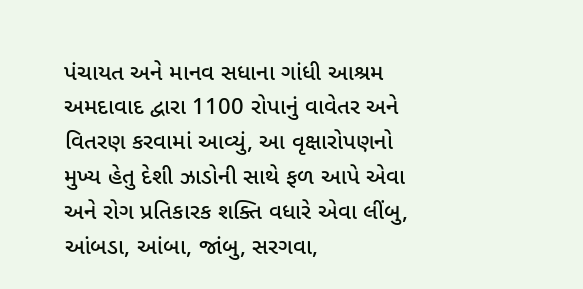પંચાયત અને માનવ સધાના ગાંધી આશ્રમ અમદાવાદ દ્વારા 1100 રોપાનું વાવેતર અને વિતરણ કરવામાં આવ્યું, આ વૃક્ષારોપણનો મુખ્ય હેતુ દેશી ઝાડોની સાથે ફળ આપે એવા અને રોગ પ્રતિકારક શક્તિ વધારે એવા લીંબુ, આંબડા, આંબા, જાંબુ, સરગવા,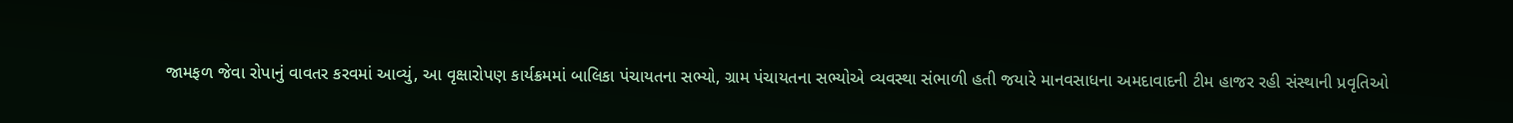જામફળ જેવા રોપાનું વાવતર કરવમાં આવ્યું, આ વૃક્ષારોપણ કાર્યક્રમમાં બાલિકા પંચાયતના સભ્યો, ગ્રામ પંચાયતના સભ્યોએ વ્યવસ્થા સંભાળી હતી જયારે માનવસાધના અમદાવાદની ટીમ હાજર રહી સંસ્થાની પ્રવૃતિઓ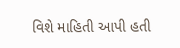વિશે માહિતી આપી હતી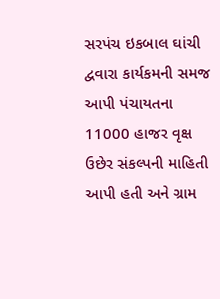સરપંચ ઇકબાલ ઘાંચી દ્વવારા કાર્યકમની સમજ આપી પંચાયતના 11000 હાજર વૃક્ષ ઉછેર સંકલ્પની માહિતી આપી હતી અને ગ્રામ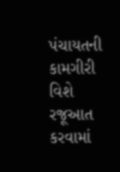પંચાયતની કામગીરી વિશે રજૂઆત કરવામાં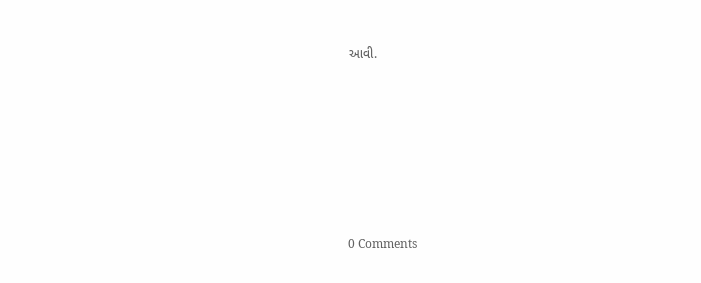આવી.








0 Comments